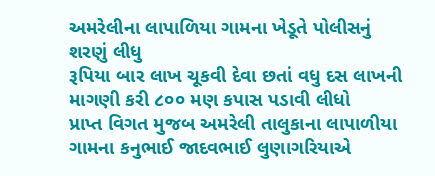અમરેલીના લાપાળિયા ગામના ખેડૂતે પોલીસનું શરણું લીધુ
રૂપિયા બાર લાખ ચૂકવી દેવા છતાં વધુ દસ લાખની માગણી કરી ૮૦૦ મણ કપાસ પડાવી લીધો
પ્રાપ્ત વિગત મુજબ અમરેલી તાલુકાના લાપાળીયા ગામના કનુભાઈ જાદવભાઈ લુણાગરિયાએ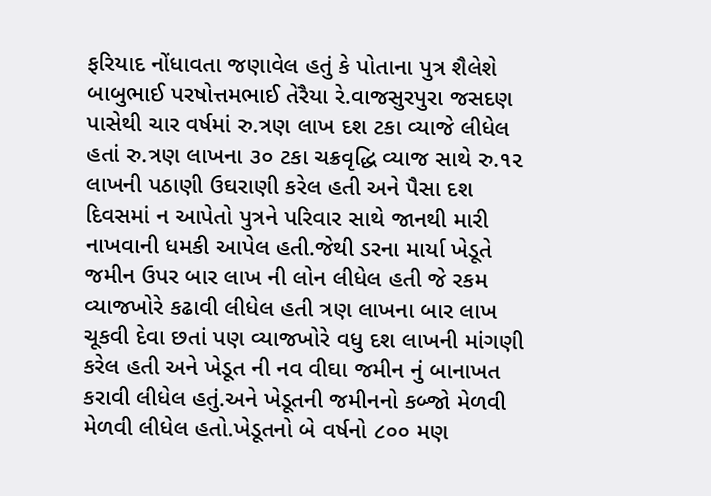ફરિયાદ નોંધાવતા જણાવેલ હતું કે પોતાના પુત્ર શૈલેશે બાબુભાઈ પરષોત્તમભાઈ તેરૈયા રે.વાજસુરપુરા જસદણ પાસેથી ચાર વર્ષમાં રુ.ત્રણ લાખ દશ ટકા વ્યાજે લીધેલ હતાં રુ.ત્રણ લાખના ૩૦ ટકા ચક્રવૃદ્ધિ વ્યાજ સાથે રુ.૧૨ લાખની પઠાણી ઉઘરાણી કરેલ હતી અને પૈસા દશ દિવસમાં ન આપેતો પુત્રને પરિવાર સાથે જાનથી મારી નાખવાની ધમકી આપેલ હતી.જેથી ડરના માર્યા ખેડૂતે જમીન ઉપર બાર લાખ ની લોન લીધેલ હતી જે રકમ વ્યાજખોરે કઢાવી લીધેલ હતી ત્રણ લાખના બાર લાખ ચૂકવી દેવા છતાં પણ વ્યાજખોરે વધુ દશ લાખની માંગણી કરેલ હતી અને ખેડૂત ની નવ વીઘા જમીન નું બાનાખત કરાવી લીધેલ હતું.અને ખેડૂતની જમીનનો કબ્જો મેળવી મેળવી લીધેલ હતો.ખેડૂતનો બે વર્ષનો ૮૦૦ મણ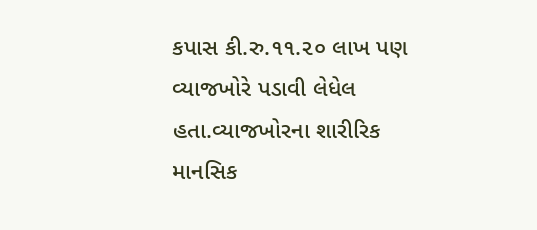કપાસ કી.રુ.૧૧.૨૦ લાખ પણ વ્યાજખોરે પડાવી લેધેલ હતા.વ્યાજખોરના શારીરિક માનસિક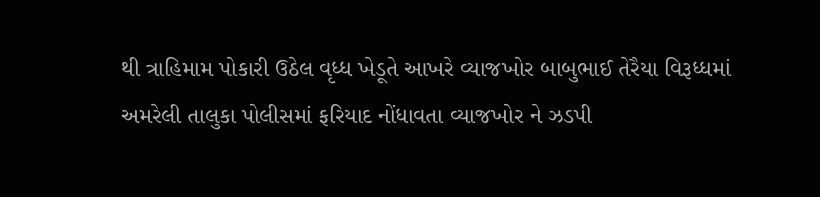થી ત્રાહિમામ પોકારી ઉઠેલ વૃધ્ધ ખેડૂતે આખરે વ્યાજખોર બાબુભાઈ તેરૈયા વિરૂધ્ધમાં અમરેલી તાલુકા પોલીસમાં ફરિયાદ નોંધાવતા વ્યાજખોર ને ઝડપી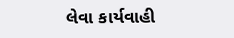લેવા કાર્યવાહી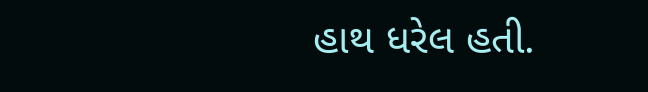હાથ ધરેલ હતી.